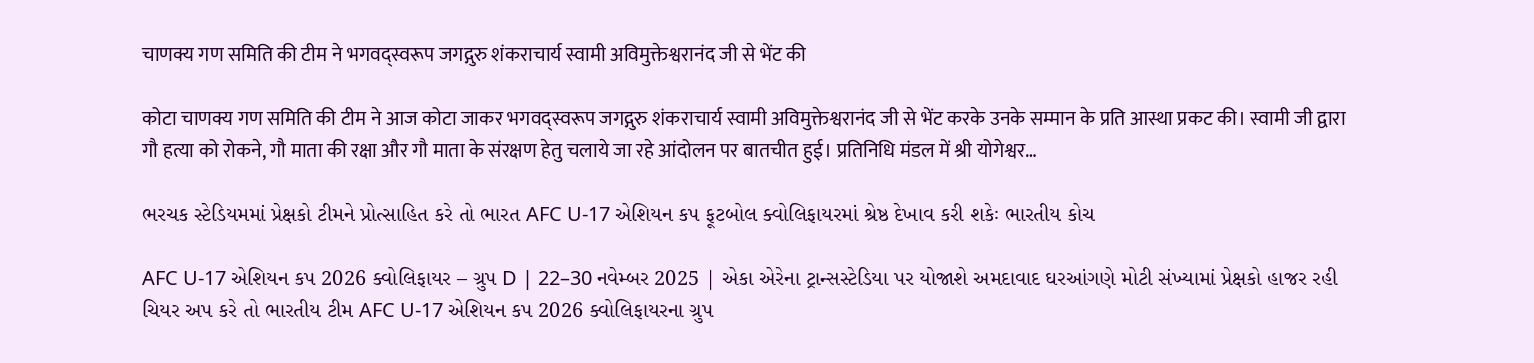चाणक्य गण समिति की टीम ने भगवद्स्वरूप जगद्गुरु शंकराचार्य स्वामी अविमुक्तेश्वरानंद जी से भेंट की

कोटा चाणक्य गण समिति की टीम ने आज कोटा जाकर भगवद्स्वरूप जगद्गुरु शंकराचार्य स्वामी अविमुक्तेश्वरानंद जी से भेंट करके उनके सम्मान के प्रति आस्था प्रकट की। स्वामी जी द्वारा गौ हत्या को रोकने, गौ माता की रक्षा और गौ माता के संरक्षण हेतु चलाये जा रहे आंदोलन पर बातचीत हुई। प्रतिनिधि मंडल में श्री योगेश्वर…

ભરચક સ્ટેડિયમમાં પ્રેક્ષકો ટીમને પ્રોત્સાહિત કરે તો ભારત AFC U-17 એશિયન કપ ફૂટબોલ ક્વોલિફાયરમાં શ્રેષ્ઠ દેખાવ કરી શકેઃ ભારતીય કોચ

AFC U-17 એશિયન કપ 2026 ક્વોલિફાયર – ગ્રુપ D | 22–30 નવેમ્બર 2025 | એકા એરેના ટ્રાન્સસ્ટેડિયા પર યોજાશે અમદાવાદ ઘરઆંગણે મોટી સંખ્યામાં પ્રેક્ષકો હાજર રહી ચિયર અપ કરે તો ભારતીય ટીમ AFC U-17 એશિયન કપ 2026 ક્વોલિફાયરના ગ્રુપ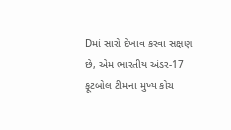Dમાં સારો દેખાવ કરવા સક્ષણ છે, એમ ભારતીય અંડર-17 ફૂટબોલ ટીમના મુખ્ય કોચ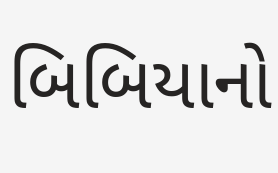બિબિયાનો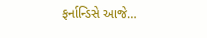ફર્નાન્ડિસે આજે…